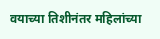वयाच्या तिशीनंतर महिलांच्या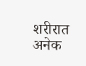शरीरात अनेक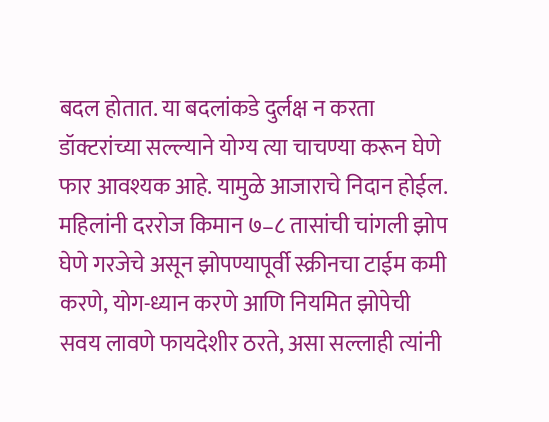बदल होतात. या बदलांकडे दुर्लक्ष न करता डॉक्टरांच्या सल्ल्याने योग्य त्या चाचण्या करून घेणे फार आवश्यक आहे. यामुळे आजाराचे निदान होईल.
महिलांनी दररोज किमान ७–८ तासांची चांगली झोप घेणे गरजेचे असून झोपण्यापूर्वी स्क्रीनचा टाईम कमी करणे, योग-ध्यान करणे आणि नियमित झोपेची सवय लावणे फायदेशीर ठरते, असा सल्लाही त्यांनी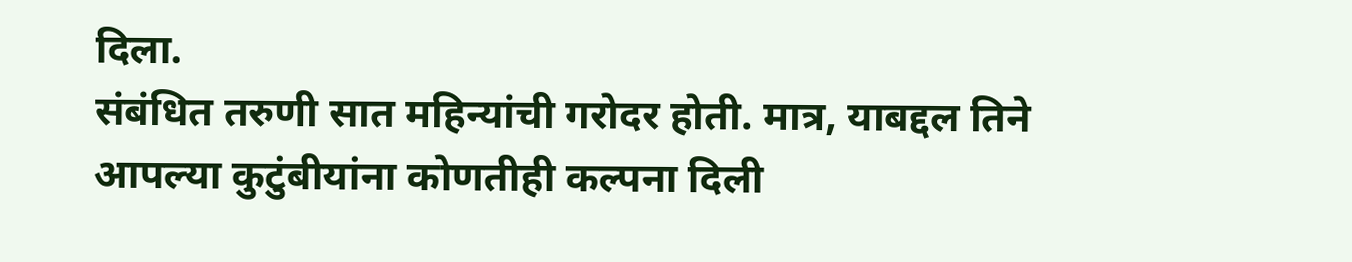दिला.
संबंधित तरुणी सात महिन्यांची गरोदर होती. मात्र, याबद्दल तिने आपल्या कुटुंबीयांना कोणतीही कल्पना दिली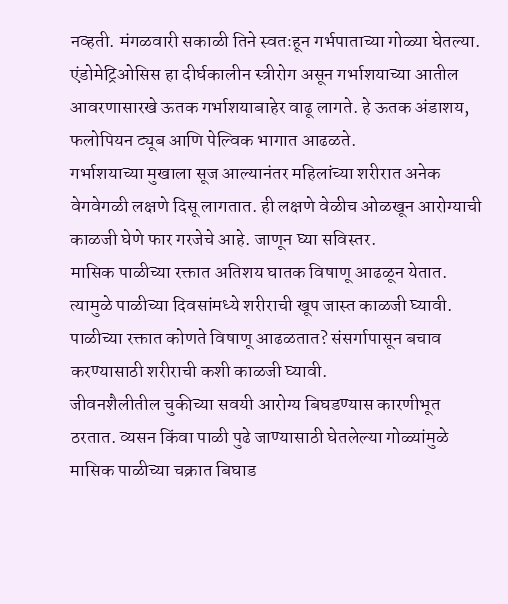नव्हती. मंगळवारी सकाळी तिने स्वतःहून गर्भपाताच्या गोळ्या घेतल्या.
एंडोमेट्रिओसिस हा दीर्घकालीन स्त्रीरोग असून गर्भाशयाच्या आतील आवरणासारखे ऊतक गर्भाशयाबाहेर वाढू लागते. हे ऊतक अंडाशय, फलोपियन ट्यूब आणि पेल्विक भागात आढळते.
गर्भाशयाच्या मुखाला सूज आल्यानंतर महिलांच्या शरीरात अनेक वेगवेगळी लक्षणे दिसू लागतात. ही लक्षणे वेळीच ओळखून आरोग्याची काळजी घेणे फार गरजेचे आहे. जाणून घ्या सविस्तर.
मासिक पाळीच्या रक्तात अतिशय घातक विषाणू आढळून येतात. त्यामुळे पाळीच्या दिवसांमध्ये शरीराची खूप जास्त काळजी घ्यावी. पाळीच्या रक्तात कोणते विषाणू आढळतात? संसर्गापासून बचाव करण्यासाठी शरीराची कशी काळजी घ्यावी.
जीवनशैलीतील चुकीच्या सवयी आरोग्य बिघडण्यास कारणीभूत ठरतात. व्यसन किंवा पाळी पुढे जाण्यासाठी घेतलेल्या गोळ्यांमुळे मासिक पाळीच्या चक्रात बिघाड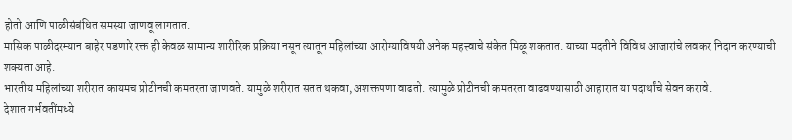होतो आणि पाळीसंबंधित समस्या जाणवू लागतात.
मासिक पाळीदरम्यान बाहेर पडणारे रक्त ही केवळ सामान्य शारीरिक प्रक्रिया नसून त्यातून महिलांच्या आरोग्याविषयी अनेक महत्त्वाचे संकेत मिळू शकतात. याच्या मदतीने विविध आजारांचे लवकर निदान करण्याची शक्यता आहे.
भारतीय महिलांच्या शरीरात कायमच प्रोटीनची कमतरता जाणवते. यामुळे शरीरात सतत थकवा, अशक्तपणा वाढतो. त्यामुळे प्रोटीनची कमतरता वाढवण्यासाठी आहारात या पदार्थांचे सेवन करावे.
देशात गर्भवतींमध्ये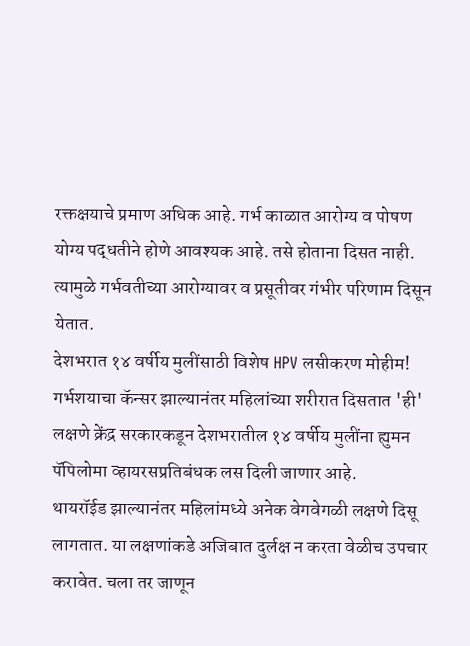रक्तक्षयाचे प्रमाण अधिक आहे. गर्भ काळात आरोग्य व पोषण योग्य पद्धतीने होणे आवश्यक आहे. तसे होताना दिसत नाही. त्यामुळे गर्भवतीच्या आरोग्यावर व प्रसूतीवर गंभीर परिणाम दिसून येतात.
देशभरात १४ वर्षीय मुलींसाठी विशेष HPV लसीकरण मोहीम! गर्भशयाचा कॅन्सर झाल्यानंतर महिलांच्या शरीरात दिसतात 'ही' लक्षणे क्रेंद्र सरकारकडून देशभरातील १४ वर्षीय मुलींना ह्युमन पॅपिलोमा व्हायरसप्रतिबंधक लस दिली जाणार आहे.
थायरॉईड झाल्यानंतर महिलांमध्ये अनेक वेगवेगळी लक्षणे दिसू लागतात. या लक्षणांकडे अजिबात दुर्लक्ष न करता वेळीच उपचार करावेत. चला तर जाणून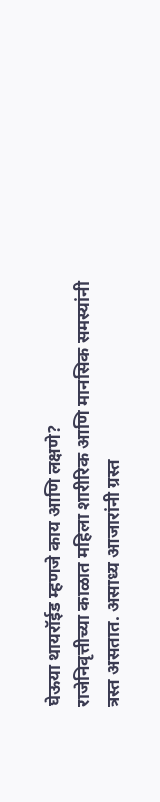घेऊया थायरॉईड म्हणजे काय आणि लक्षणे?
राजेनिवृत्तीच्या काळात महिला शारीरिक आणि मानसिक समस्यांनी त्रस्त असतात. असाध्य आजारांनी ग्रस्त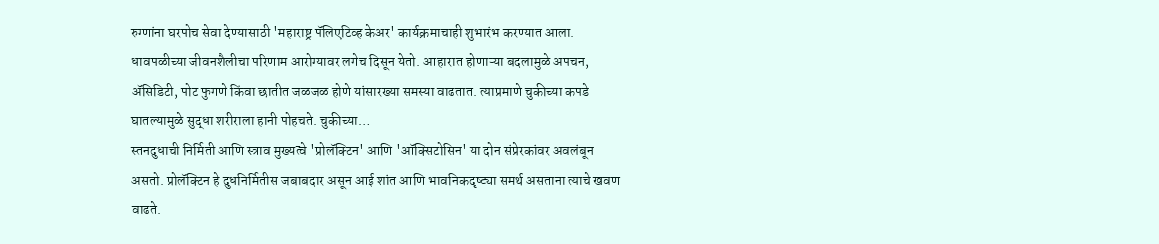रुग्णांना घरपोच सेवा देण्यासाठी 'महाराष्ट्र पॅलिएटिव्ह केअर' कार्यक्रमाचाही शुभारंभ करण्यात आला.
धावपळीच्या जीवनशैलीचा परिणाम आरोग्यावर लगेच दिसून येतो. आहारात होणाऱ्या बदलामुळे अपचन, ॲसिडिटी, पोट फुगणे किंवा छातीत जळजळ होणे यांसारख्या समस्या वाढतात. त्याप्रमाणे चुकीच्या कपडे घातल्यामुळे सुद्धा शरीराला हानी पोहचते. चुकीच्या…
स्तनदुधाची निर्मिती आणि स्त्राव मुख्यत्वे 'प्रोलॅक्टिन' आणि 'ऑक्सिटोसिन' या दोन संप्रेरकांवर अवलंबून असतो. प्रोलॅक्टिन हे दुधनिर्मितीस जबाबदार असून आई शांत आणि भावनिकदृष्ट्या समर्थ असताना त्याचे खवण वाढते.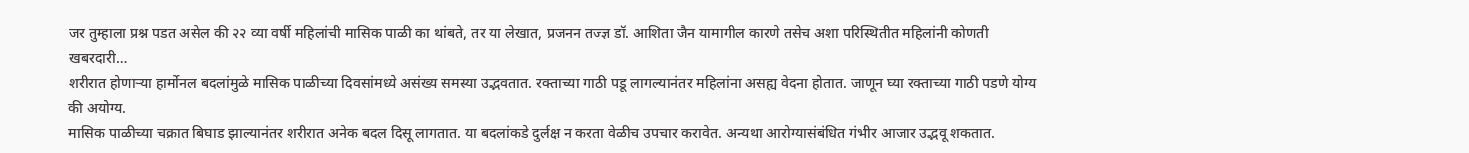जर तुम्हाला प्रश्न पडत असेल की २२ व्या वर्षी महिलांची मासिक पाळी का थांबते, तर या लेखात, प्रजनन तज्ज्ञ डॉ. आशिता जैन यामागील कारणे तसेच अशा परिस्थितीत महिलांनी कोणती खबरदारी…
शरीरात होणाऱ्या हार्मोनल बदलांमुळे मासिक पाळीच्या दिवसांमध्ये असंख्य समस्या उद्भवतात. रक्ताच्या गाठी पडू लागल्यानंतर महिलांना असह्य वेदना होतात. जाणून घ्या रक्ताच्या गाठी पडणे योग्य की अयोग्य.
मासिक पाळीच्या चक्रात बिघाड झाल्यानंतर शरीरात अनेक बदल दिसू लागतात. या बदलांकडे दुर्लक्ष न करता वेळीच उपचार करावेत. अन्यथा आरोग्यासंबंधित गंभीर आजार उद्भवू शकतात.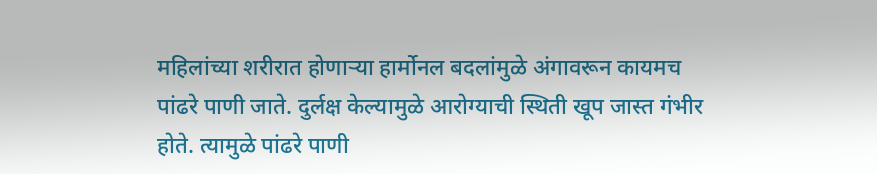महिलांच्या शरीरात होणाऱ्या हार्मोनल बदलांमुळे अंगावरून कायमच पांढरे पाणी जाते. दुर्लक्ष केल्यामुळे आरोग्याची स्थिती खूप जास्त गंभीर होते. त्यामुळे पांढरे पाणी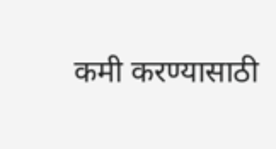कमी करण्यासाठी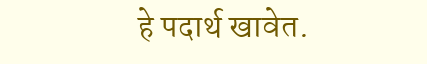हे पदार्थ खावेत.